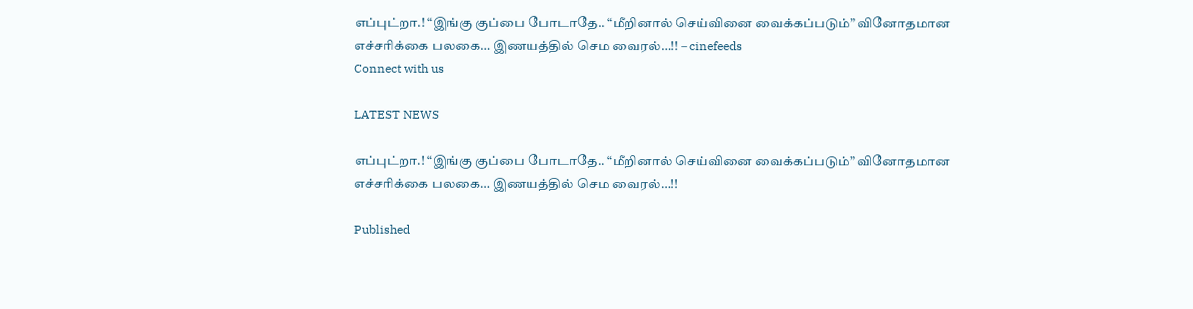எப்புட்றா.! “இங்கு குப்பை போடாதே.. “மீறினால் செய்வினை வைக்கப்படும்” வினோதமான எச்சரிக்கை பலகை… இணயத்தில் செம வைரல்…!! – cinefeeds
Connect with us

LATEST NEWS

எப்புட்றா.! “இங்கு குப்பை போடாதே.. “மீறினால் செய்வினை வைக்கப்படும்” வினோதமான எச்சரிக்கை பலகை… இணயத்தில் செம வைரல்…!!

Published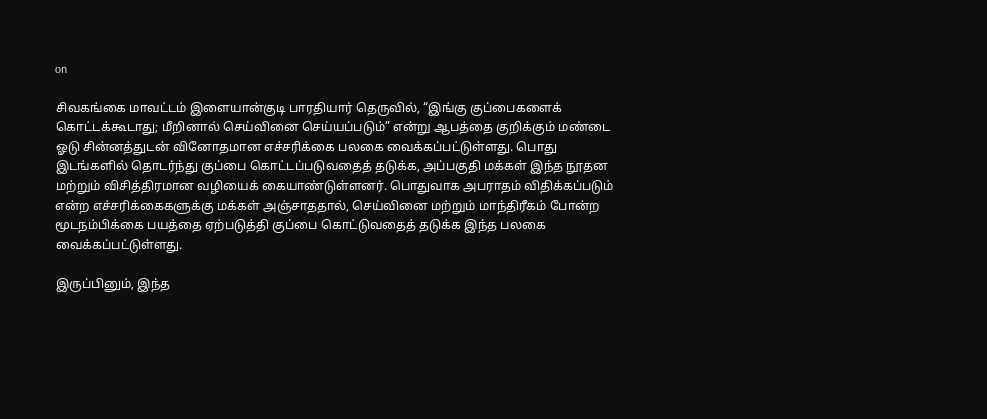on

சிவகங்கை மாவட்டம் இளையான்குடி பாரதியார் தெருவில், “இங்கு குப்பைகளைக் கொட்டக்கூடாது; மீறினால் செய்வினை செய்யப்படும்” என்று ஆபத்தை குறிக்கும் மண்டை ஓடு சின்னத்துடன் வினோதமான எச்சரிக்கை பலகை வைக்கப்பட்டுள்ளது. பொது இடங்களில் தொடர்ந்து குப்பை கொட்டப்படுவதைத் தடுக்க, அப்பகுதி மக்கள் இந்த நூதன மற்றும் விசித்திரமான வழியைக் கையாண்டுள்ளனர். பொதுவாக அபராதம் விதிக்கப்படும் என்ற எச்சரிக்கைகளுக்கு மக்கள் அஞ்சாததால், செய்வினை மற்றும் மாந்திரீகம் போன்ற மூடநம்பிக்கை பயத்தை ஏற்படுத்தி குப்பை கொட்டுவதைத் தடுக்க இந்த பலகை வைக்கப்பட்டுள்ளது.

இருப்பினும், இந்த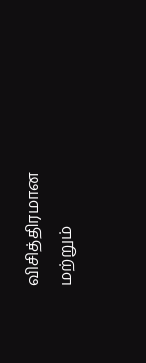விசித்திரமான மற்றும்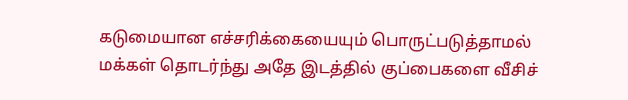கடுமையான எச்சரிக்கையையும் பொருட்படுத்தாமல் மக்கள் தொடர்ந்து அதே இடத்தில் குப்பைகளை வீசிச்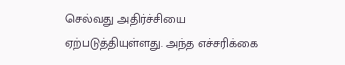செல்வது அதிர்ச்சியை ஏற்படுத்தியுள்ளது. அந்த எச்சரிக்கை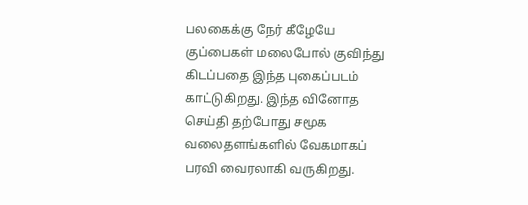பலகைக்கு நேர் கீழேயே குப்பைகள் மலைபோல் குவிந்து கிடப்பதை இந்த புகைப்படம் காட்டுகிறது. இந்த வினோத செய்தி தற்போது சமூக வலைதளங்களில் வேகமாகப் பரவி வைரலாகி வருகிறது.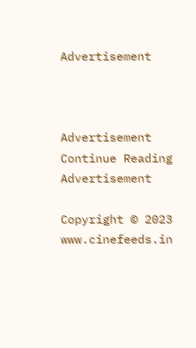Advertisement



Advertisement
Continue Reading
Advertisement

Copyright © 2023 www.cinefeeds.in